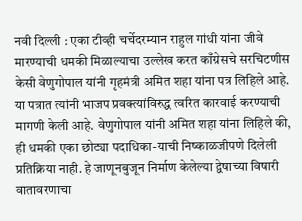नवी दिल्ली : एका टीव्ही चर्चेदरम्यान राहुल गांधी यांना जीवे मारण्याची धमकी मिळाल्याचा उल्लेख करत काँग्रेसचे सरचिटणीस केसी वेणुगोपाल यांनी गृहमंत्री अमित शहा यांना पत्र लिहिले आहे. या पत्रात त्यांनी भाजप प्रवक्त्यांविरुद्ध त्वरित कारवाई करण्याची मागणी केली आहे. वेणुगोपाल यांनी अमित शहा यांना लिहिले की, ही धमकी एका छोट्या पदाधिका-याची निष्काळजीपणे दिलेली प्रतिक्रिया नाही. हे जाणूनबुजून निर्माण केलेल्या द्वेषाच्या विषारी वातावरणाचा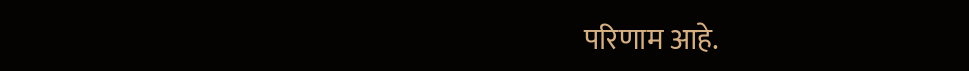परिणाम आहे.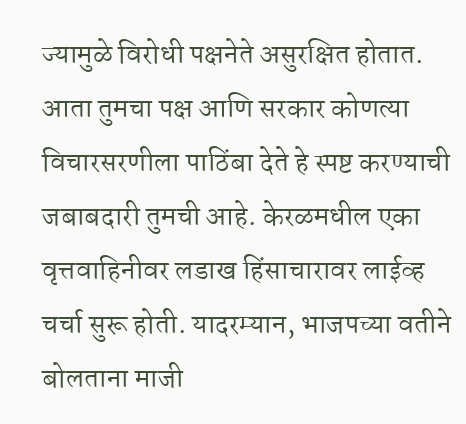ज्यामुळे विरोधी पक्षनेते असुरक्षित होतात. आता तुमचा पक्ष आणि सरकार कोणत्या विचारसरणीला पाठिंबा देते हे स्पष्ट करण्याची जबाबदारी तुमची आहे. केरळमधील एका वृत्तवाहिनीवर लडाख हिंसाचारावर लाईव्ह चर्चा सुरू होती. यादरम्यान, भाजपच्या वतीने बोलताना माजी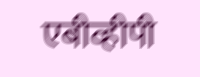एबीव्हीपी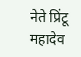नेते प्रिंटू महादेव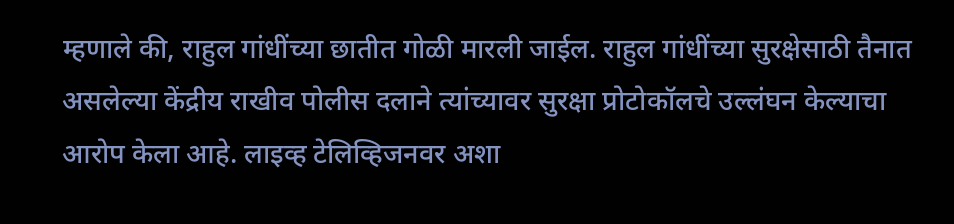म्हणाले की, राहुल गांधींच्या छातीत गोळी मारली जाईल. राहुल गांधींच्या सुरक्षेसाठी तैनात असलेल्या केंद्रीय राखीव पोलीस दलाने त्यांच्यावर सुरक्षा प्रोटोकॉलचे उल्लंघन केल्याचा आरोप केला आहे. लाइव्ह टेलिव्हिजनवर अशा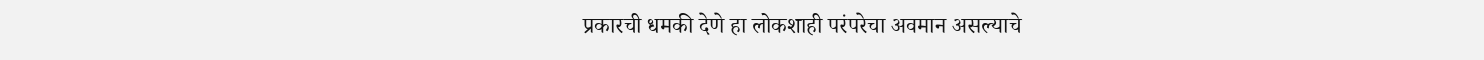प्रकारची धमकी देणे हा लोकशाही परंपरेचा अवमान असल्याचे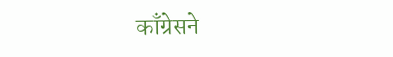काँग्रेसने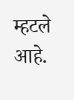म्हटले आहे.